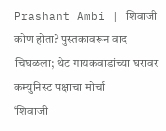Prashant Ambi | शिवाजी कोण होता? पुस्तकावरून वाद चिघळला; थेट गायकवाडांच्या घरावर कम्युनिस्ट पक्षाचा मोर्चा
‘शिवाजी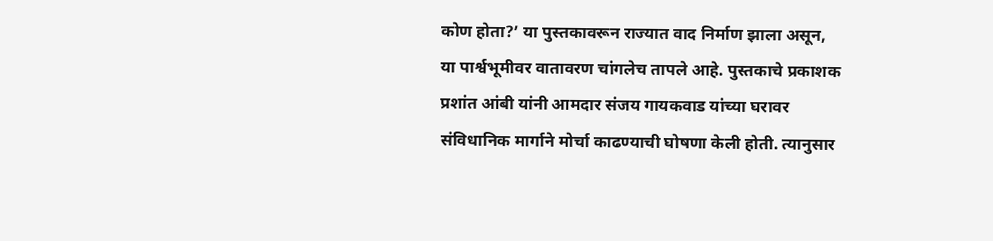कोण होता?’ या पुस्तकावरून राज्यात वाद निर्माण झाला असून, या पार्श्वभूमीवर वातावरण चांगलेच तापले आहे. पुस्तकाचे प्रकाशक प्रशांत आंबी यांनी आमदार संजय गायकवाड यांच्या घरावर संविधानिक मार्गाने मोर्चा काढण्याची घोषणा केली होती. त्यानुसार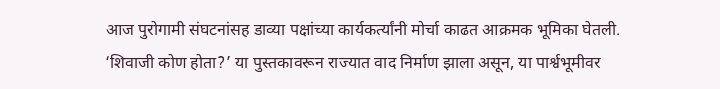आज पुरोगामी संघटनांसह डाव्या पक्षांच्या कार्यकर्त्यांनी मोर्चा काढत आक्रमक भूमिका घेतली.
‘शिवाजी कोण होता?’ या पुस्तकावरून राज्यात वाद निर्माण झाला असून, या पार्श्वभूमीवर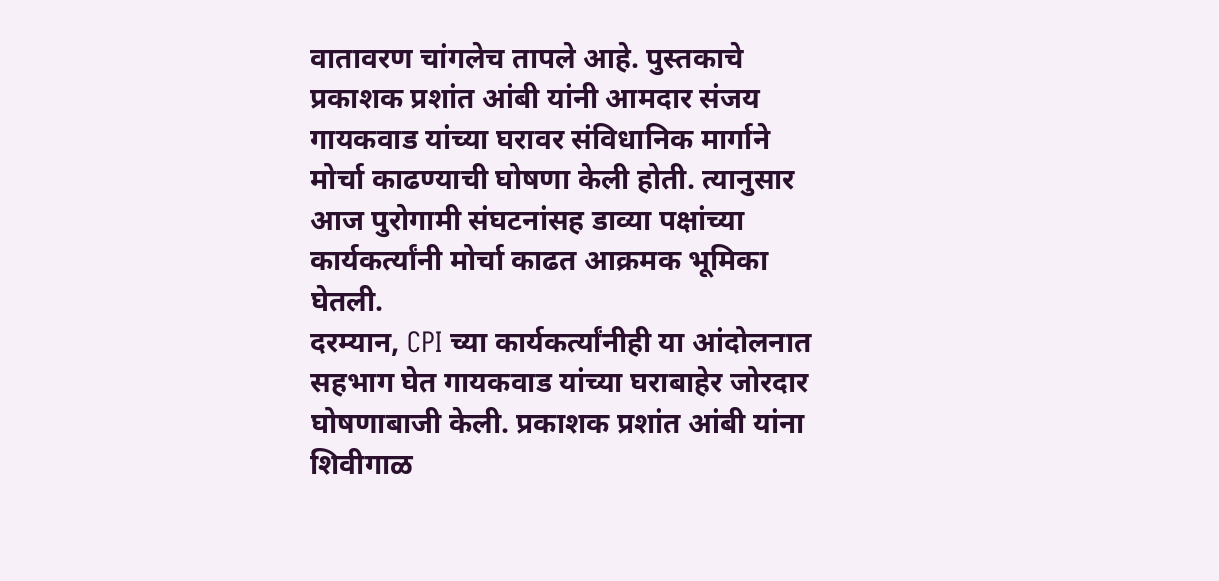वातावरण चांगलेच तापले आहे. पुस्तकाचे प्रकाशक प्रशांत आंबी यांनी आमदार संजय गायकवाड यांच्या घरावर संविधानिक मार्गाने मोर्चा काढण्याची घोषणा केली होती. त्यानुसार आज पुरोगामी संघटनांसह डाव्या पक्षांच्या कार्यकर्त्यांनी मोर्चा काढत आक्रमक भूमिका घेतली.
दरम्यान, CPI च्या कार्यकर्त्यांनीही या आंदोलनात सहभाग घेत गायकवाड यांच्या घराबाहेर जोरदार घोषणाबाजी केली. प्रकाशक प्रशांत आंबी यांना शिवीगाळ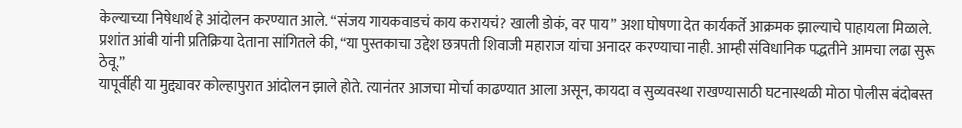केल्याच्या निषेधार्थ हे आंदोलन करण्यात आले. “संजय गायकवाडचं काय करायचं? खाली डोकं, वर पाय” अशा घोषणा देत कार्यकर्ते आक्रमक झाल्याचे पाहायला मिळाले. प्रशांत आंबी यांनी प्रतिक्रिया देताना सांगितले की, “या पुस्तकाचा उद्देश छत्रपती शिवाजी महाराज यांचा अनादर करण्याचा नाही. आम्ही संविधानिक पद्धतीने आमचा लढा सुरू ठेवू.”
यापूर्वीही या मुद्द्यावर कोल्हापुरात आंदोलन झाले होते. त्यानंतर आजचा मोर्चा काढण्यात आला असून, कायदा व सुव्यवस्था राखण्यासाठी घटनास्थळी मोठा पोलीस बंदोबस्त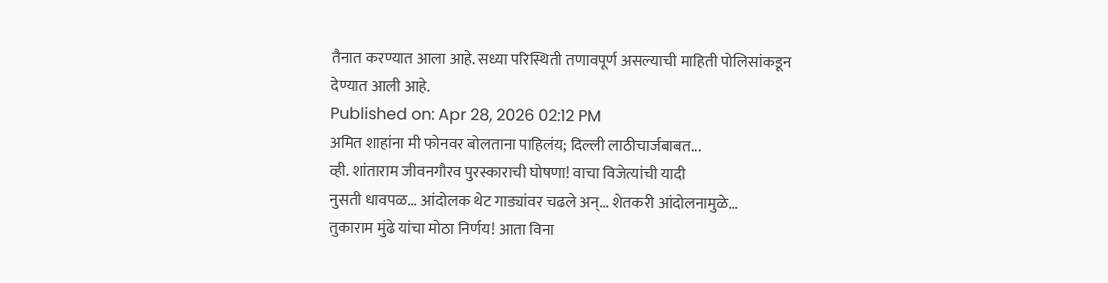तैनात करण्यात आला आहे. सध्या परिस्थिती तणावपूर्ण असल्याची माहिती पोलिसांकडून देण्यात आली आहे.
Published on: Apr 28, 2026 02:12 PM
अमित शाहांना मी फोनवर बोलताना पाहिलंय; दिल्ली लाठीचार्जबाबत...
व्ही. शांताराम जीवनगौरव पुरस्काराची घोषणा! वाचा विजेत्यांची यादी
नुसती धावपळ... आंदोलक थेट गाड्यांवर चढले अन्... शेतकरी आंदोलनामुळे...
तुकाराम मुंढे यांचा मोठा निर्णय! आता विना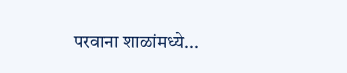परवाना शाळांमध्ये...